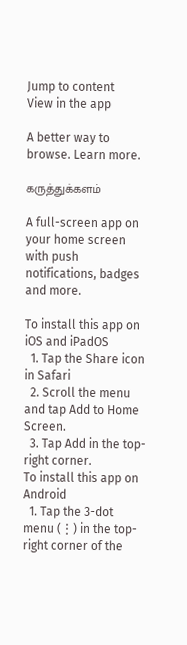Jump to content
View in the app

A better way to browse. Learn more.

கருத்துக்களம்

A full-screen app on your home screen with push notifications, badges and more.

To install this app on iOS and iPadOS
  1. Tap the Share icon in Safari
  2. Scroll the menu and tap Add to Home Screen.
  3. Tap Add in the top-right corner.
To install this app on Android
  1. Tap the 3-dot menu (⋮) in the top-right corner of the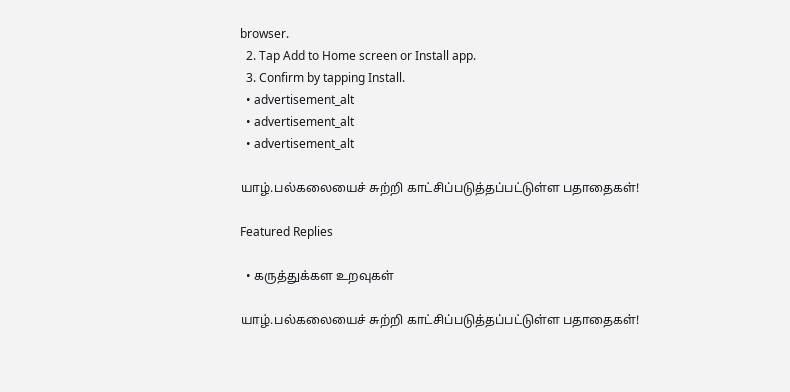browser.
  2. Tap Add to Home screen or Install app.
  3. Confirm by tapping Install.
  • advertisement_alt
  • advertisement_alt
  • advertisement_alt

யாழ்.பல்கலையைச் சுற்றி காட்சிப்படுத்தப்பட்டுள்ள பதாதைகள்!

Featured Replies

  • கருத்துக்கள உறவுகள்

யாழ்.பல்கலையைச் சுற்றி காட்சிப்படுத்தப்பட்டுள்ள பதாதைகள்!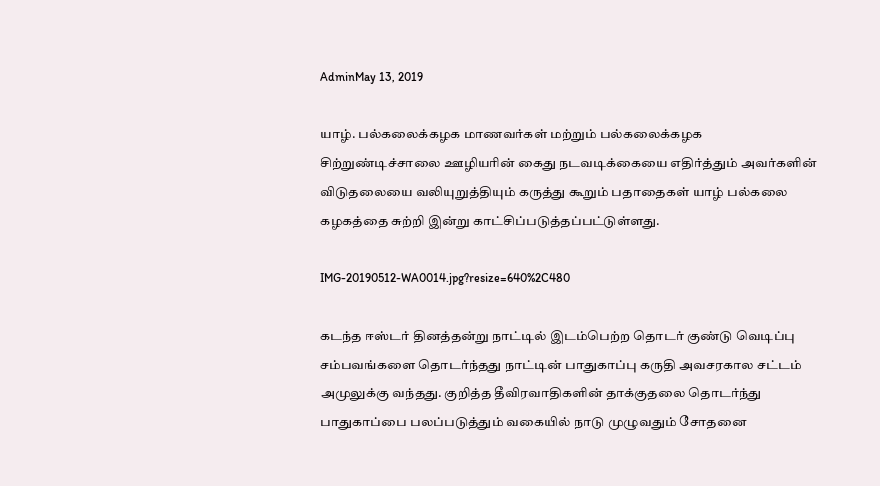AdminMay 13, 2019

யாழ். பல்கலைக்கழக மாணவர்கள் மற்றும் பல்கலைக்கழக சிற்றுண்டிச்சாலை ஊழியரின் கைது நடவடிக்கையை எதிர்த்தும் அவர்களின் விடுதலையை வலியுறுத்தியும் கருத்து கூறும் பதாதைகள் யாழ் பல்கலை கழகத்தை சுற்றி இன்று காட்சிப்படுத்தப்பட்டுள்ளது.

IMG-20190512-WA0014.jpg?resize=640%2C480

கடந்த ஈஸ்டர் தினத்தன்று நாட்டில் இடம்பெற்ற தொடர் குண்டு வெடிப்பு சம்பவங்களை தொடர்ந்தது நாட்டின் பாதுகாப்பு கருதி அவசரகால சட்டம் அமுலுக்கு வந்தது. குறித்த தீவிரவாதிகளின் தாக்குதலை தொடர்ந்து பாதுகாப்பை பலப்படுத்தும் வகையில் நாடு முழுவதும் சோதனை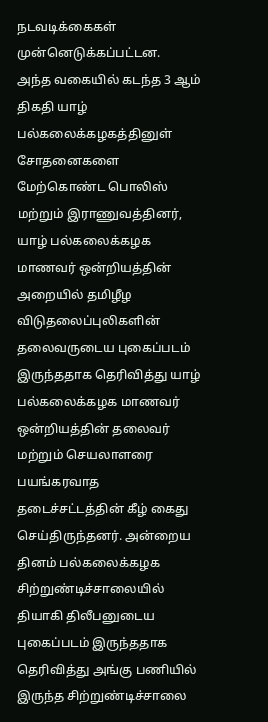நடவடிக்கைகள் முன்னெடுக்கப்பட்டன.
அந்த வகையில் கடந்த 3 ஆம் திகதி யாழ் பல்கலைக்கழகத்தினுள் சோதனைகளை மேற்கொண்ட பொலிஸ் மற்றும் இராணுவத்தினர், யாழ் பல்கலைக்கழக மாணவர் ஒன்றியத்தின் அறையில் தமிழீழ விடுதலைப்புலிகளின் தலைவருடைய புகைப்படம் இருந்ததாக தெரிவித்து யாழ் பல்கலைக்கழக மாணவர் ஒன்றியத்தின் தலைவர் மற்றும் செயலாளரை பயங்கரவாத தடைச்சட்டத்தின் கீழ் கைது செய்திருந்தனர். அன்றைய தினம் பல்கலைக்கழக சிற்றுண்டிச்சாலையில் தியாகி திலீபனுடைய புகைப்படம் இருந்ததாக தெரிவித்து அங்கு பணியில் இருந்த சிற்றுண்டிச்சாலை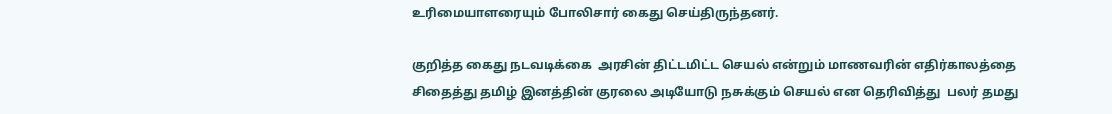உரிமையாளரையும் போலிசார் கைது செய்திருந்தனர்.

குறித்த கைது நடவடிக்கை  அரசின் திட்டமிட்ட செயல் என்றும் மாணவரின் எதிர்காலத்தை சிதைத்து தமிழ் இனத்தின் குரலை அடியோடு நசுக்கும் செயல் என தெரிவித்து  பலர் தமது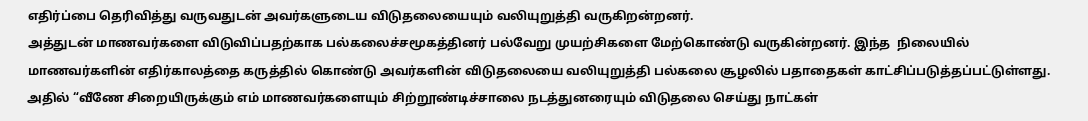எதிர்ப்பை தெரிவித்து வருவதுடன் அவர்களுடைய விடுதலையையும் வலியுறுத்தி வருகிறன்றனர்.
அத்துடன் மாணவர்களை விடுவிப்பதற்காக பல்கலைச்சமூகத்தினர் பல்வேறு முயற்சிகளை மேற்கொண்டு வருகின்றனர். இந்த  நிலையில் மாணவர்களின் எதிர்காலத்தை கருத்தில் கொண்டு அவர்களின் விடுதலையை வலியுறுத்தி பல்கலை சூழலில் பதாதைகள் காட்சிப்படுத்தப்பட்டுள்ளது.
அதில் “வீணே சிறையிருக்கும் எம் மாணவர்களையும் சிற்றூண்டிச்சாலை நடத்துனரையும் விடுதலை செய்து நாட்கள்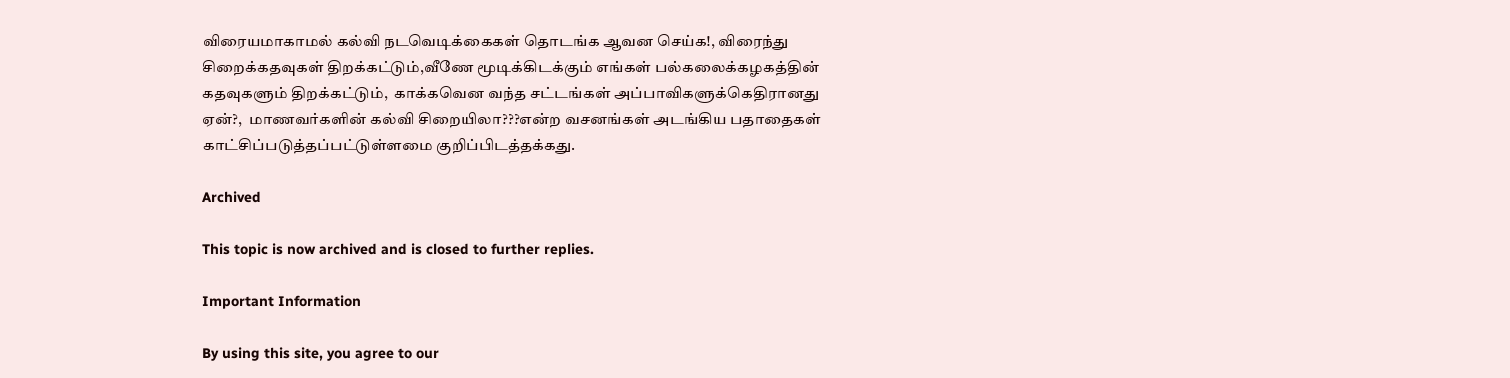விரையமாகாமல் கல்வி நடவெடிக்கைகள் தொடங்க ஆவன செய்க!, விரைந்து சிறைக்கதவுகள் திறக்கட்டும்,வீணே மூடிக்கிடக்கும் எங்கள் பல்கலைக்கழகத்தின் கதவுகளும் திறக்கட்டும்,  காக்கவென வந்த சட்டங்கள் அப்பாவிகளுக்கெதிரானது ஏன்?,  மாணவர்களின் கல்வி சிறையிலா???என்ற வசனங்கள் அடங்கிய பதாதைகள் காட்சிப்படுத்தப்பட்டுள்ளமை குறிப்பிடத்தக்கது.

Archived

This topic is now archived and is closed to further replies.

Important Information

By using this site, you agree to our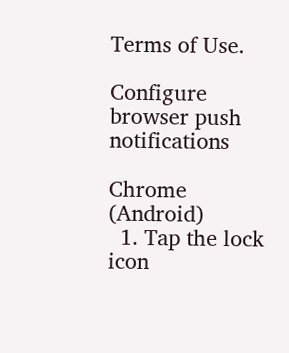Terms of Use.

Configure browser push notifications

Chrome (Android)
  1. Tap the lock icon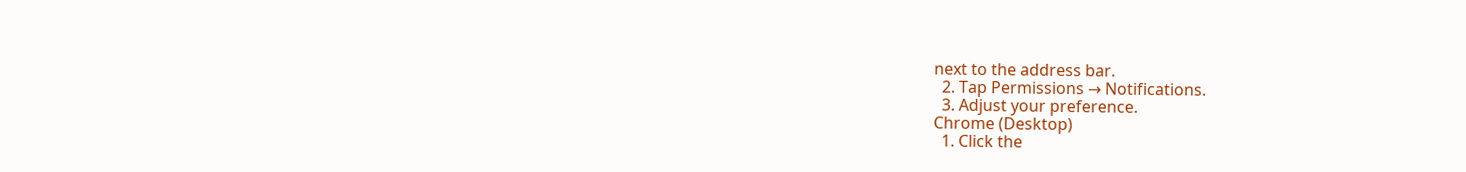next to the address bar.
  2. Tap Permissions → Notifications.
  3. Adjust your preference.
Chrome (Desktop)
  1. Click the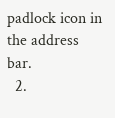padlock icon in the address bar.
  2.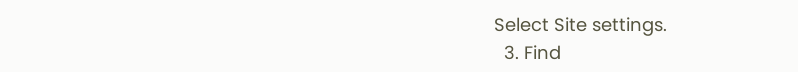Select Site settings.
  3. Find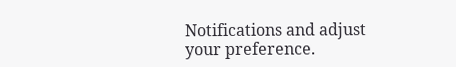Notifications and adjust your preference.